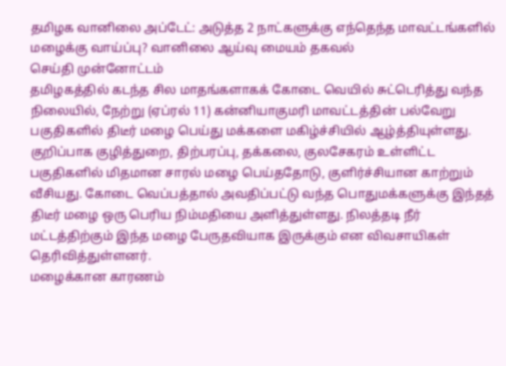தமிழக வானிலை அப்டேட்: அடுத்த 2 நாட்களுக்கு எந்தெந்த மாவட்டங்களில் மழைக்கு வாய்ப்பு? வானிலை ஆய்வு மையம் தகவல்
செய்தி முன்னோட்டம்
தமிழகத்தில் கடந்த சில மாதங்களாகக் கோடை வெயில் சுட்டெரித்து வந்த நிலையில், நேற்று (ஏப்ரல் 11) கன்னியாகுமரி மாவட்டத்தின் பல்வேறு பகுதிகளில் திடீர் மழை பெய்து மக்களை மகிழ்ச்சியில் ஆழ்த்தியுள்ளது. குறிப்பாக குழித்துறை, திற்பரப்பு, தக்கலை, குலசேகரம் உள்ளிட்ட பகுதிகளில் மிதமான சாரல் மழை பெய்ததோடு, குளிர்ச்சியான காற்றும் வீசியது. கோடை வெப்பத்தால் அவதிப்பட்டு வந்த பொதுமக்களுக்கு இந்தத் திடீர் மழை ஒரு பெரிய நிம்மதியை அளித்துள்ளது. நிலத்தடி நீர் மட்டத்திற்கும் இந்த மழை பேருதவியாக இருக்கும் என விவசாயிகள் தெரிவித்துள்ளனர்.
மழைக்கான காரணம்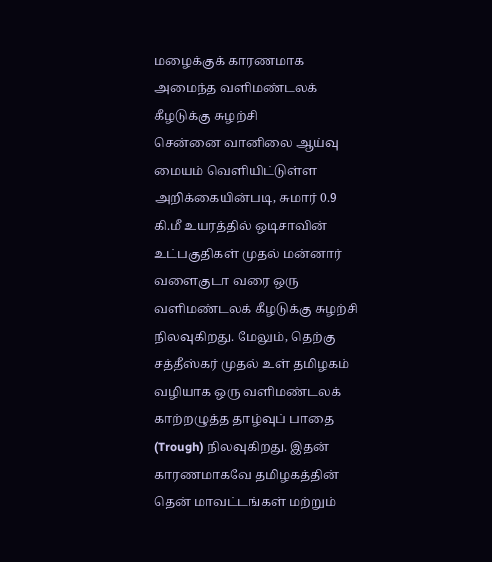மழைக்குக் காரணமாக அமைந்த வளிமண்டலக் கீழடுக்கு சுழற்சி
சென்னை வானிலை ஆய்வு மையம் வெளியிட்டுள்ள அறிக்கையின்படி, சுமார் 0.9 கி.மீ உயரத்தில் ஒடிசாவின் உட்பகுதிகள் முதல் மன்னார் வளைகுடா வரை ஒரு வளிமண்டலக் கீழடுக்கு சுழற்சி நிலவுகிறது. மேலும், தெற்கு சத்தீஸ்கர் முதல் உள் தமிழகம் வழியாக ஒரு வளிமண்டலக் காற்றழுத்த தாழ்வுப் பாதை (Trough) நிலவுகிறது. இதன் காரணமாகவே தமிழகத்தின் தென் மாவட்டங்கள் மற்றும்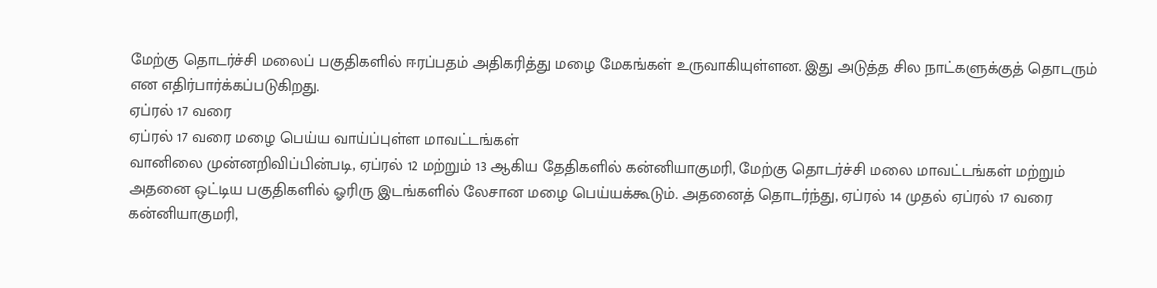மேற்கு தொடர்ச்சி மலைப் பகுதிகளில் ஈரப்பதம் அதிகரித்து மழை மேகங்கள் உருவாகியுள்ளன. இது அடுத்த சில நாட்களுக்குத் தொடரும் என எதிர்பார்க்கப்படுகிறது.
ஏப்ரல் 17 வரை
ஏப்ரல் 17 வரை மழை பெய்ய வாய்ப்புள்ள மாவட்டங்கள்
வானிலை முன்னறிவிப்பின்படி, ஏப்ரல் 12 மற்றும் 13 ஆகிய தேதிகளில் கன்னியாகுமரி, மேற்கு தொடர்ச்சி மலை மாவட்டங்கள் மற்றும் அதனை ஒட்டிய பகுதிகளில் ஓரிரு இடங்களில் லேசான மழை பெய்யக்கூடும். அதனைத் தொடர்ந்து, ஏப்ரல் 14 முதல் ஏப்ரல் 17 வரை கன்னியாகுமரி,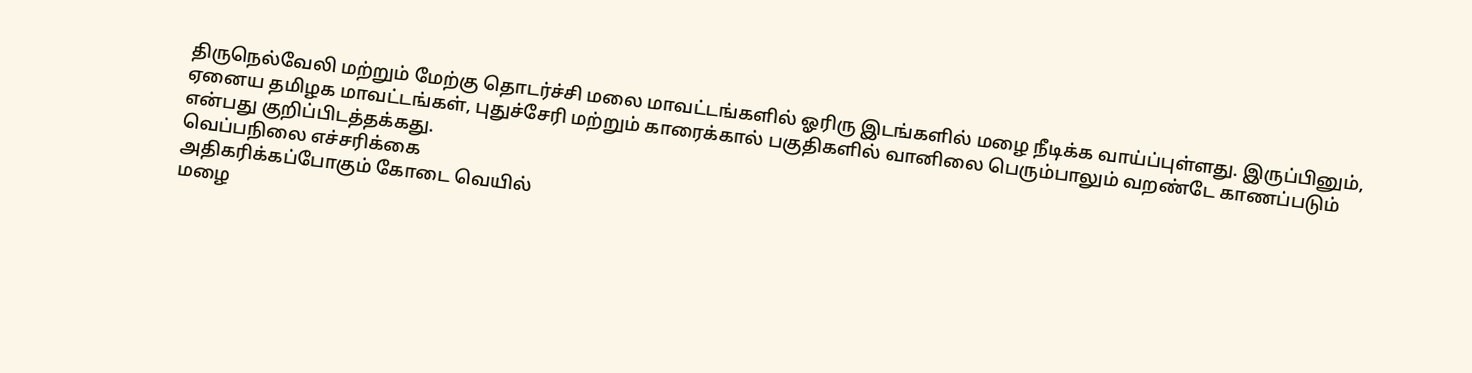திருநெல்வேலி மற்றும் மேற்கு தொடர்ச்சி மலை மாவட்டங்களில் ஓரிரு இடங்களில் மழை நீடிக்க வாய்ப்புள்ளது. இருப்பினும், ஏனைய தமிழக மாவட்டங்கள், புதுச்சேரி மற்றும் காரைக்கால் பகுதிகளில் வானிலை பெரும்பாலும் வறண்டே காணப்படும் என்பது குறிப்பிடத்தக்கது.
வெப்பநிலை எச்சரிக்கை
அதிகரிக்கப்போகும் கோடை வெயில்
மழை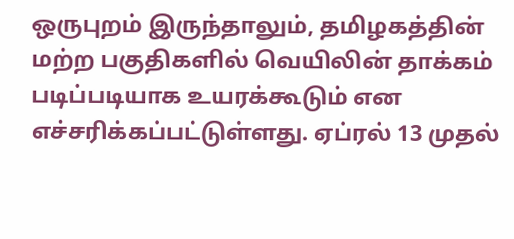ஒருபுறம் இருந்தாலும், தமிழகத்தின் மற்ற பகுதிகளில் வெயிலின் தாக்கம் படிப்படியாக உயரக்கூடும் என எச்சரிக்கப்பட்டுள்ளது. ஏப்ரல் 13 முதல்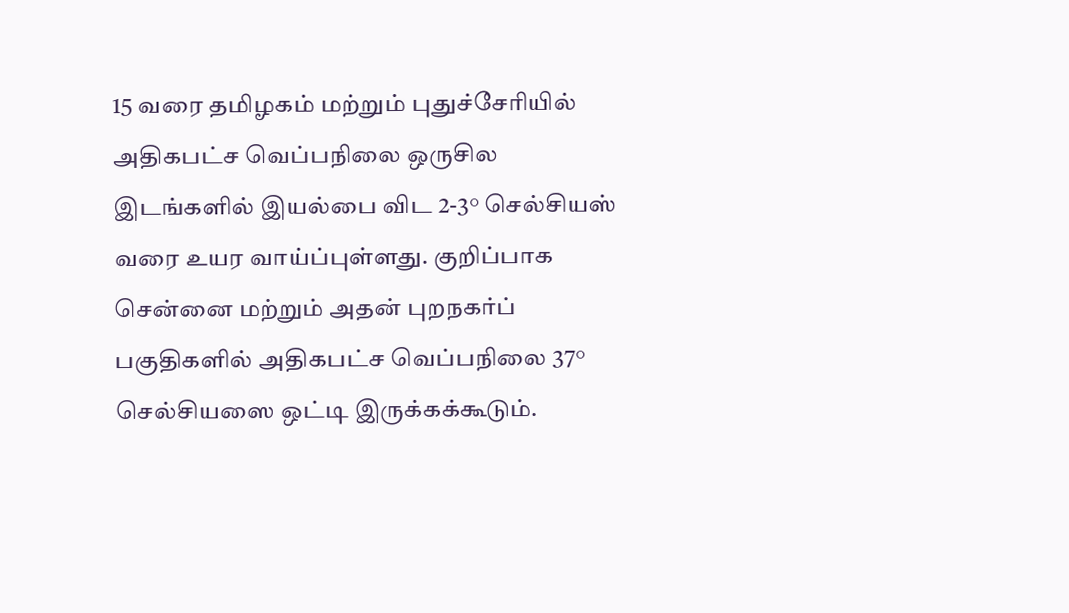15 வரை தமிழகம் மற்றும் புதுச்சேரியில் அதிகபட்ச வெப்பநிலை ஒருசில இடங்களில் இயல்பை விட 2-3° செல்சியஸ் வரை உயர வாய்ப்புள்ளது. குறிப்பாக சென்னை மற்றும் அதன் புறநகர்ப் பகுதிகளில் அதிகபட்ச வெப்பநிலை 37° செல்சியஸை ஒட்டி இருக்கக்கூடும்.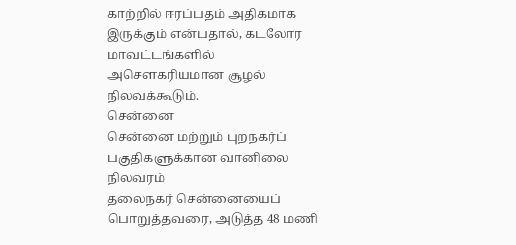காற்றில் ஈரப்பதம் அதிகமாக இருக்கும் என்பதால், கடலோர மாவட்டங்களில் அசௌகரியமான சூழல் நிலவக்கூடும்.
சென்னை
சென்னை மற்றும் புறநகர்ப் பகுதிகளுக்கான வானிலை நிலவரம்
தலைநகர் சென்னையைப் பொறுத்தவரை, அடுத்த 48 மணி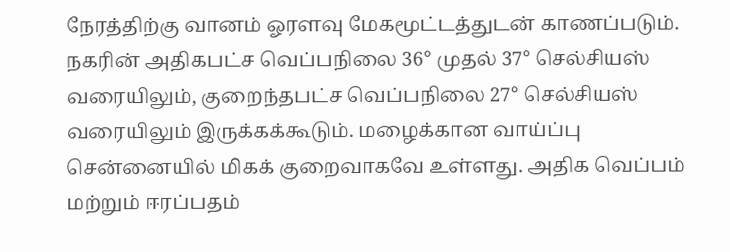நேரத்திற்கு வானம் ஓரளவு மேகமூட்டத்துடன் காணப்படும். நகரின் அதிகபட்ச வெப்பநிலை 36° முதல் 37° செல்சியஸ் வரையிலும், குறைந்தபட்ச வெப்பநிலை 27° செல்சியஸ் வரையிலும் இருக்கக்கூடும். மழைக்கான வாய்ப்பு சென்னையில் மிகக் குறைவாகவே உள்ளது. அதிக வெப்பம் மற்றும் ஈரப்பதம்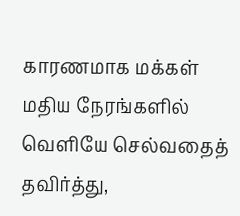காரணமாக மக்கள் மதிய நேரங்களில் வெளியே செல்வதைத் தவிர்த்து,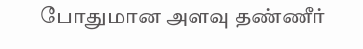போதுமான அளவு தண்ணீர்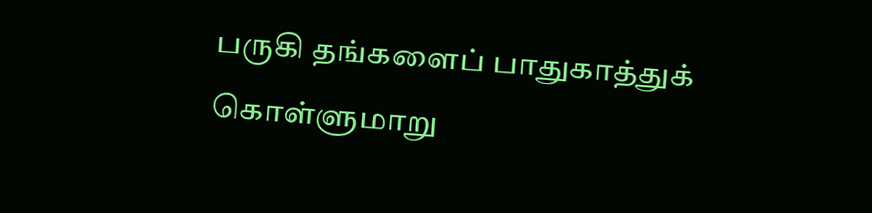பருகி தங்களைப் பாதுகாத்துக் கொள்ளுமாறு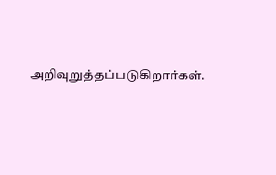அறிவுறுத்தப்படுகிறார்கள்.